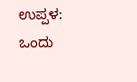ಉಪ್ಪಳ: ಒಂದು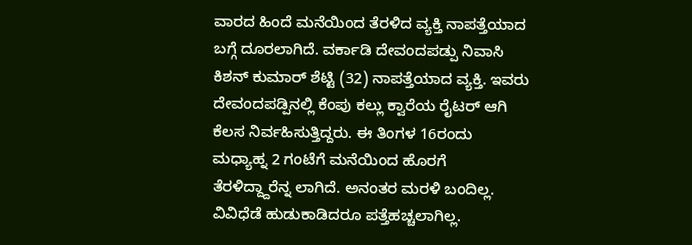ವಾರದ ಹಿಂದೆ ಮನೆಯಿಂದ ತೆರಳಿದ ವ್ಯಕ್ತಿ ನಾಪತ್ತೆಯಾದ ಬಗ್ಗೆ ದೂರಲಾಗಿದೆ. ವರ್ಕಾಡಿ ದೇವಂದಪಡ್ಪು ನಿವಾಸಿ ಕಿಶನ್ ಕುಮಾರ್ ಶೆಟ್ಟಿ (32) ನಾಪತ್ತೆಯಾದ ವ್ಯಕ್ತಿ. ಇವರು ದೇವಂದಪಡ್ಪಿನಲ್ಲಿ ಕೆಂಪು ಕಲ್ಲು ಕ್ವಾರೆಯ ರೈಟರ್ ಆಗಿ ಕೆಲಸ ನಿರ್ವಹಿಸುತ್ತಿದ್ದರು. ಈ ತಿಂಗಳ 16ರಂದು ಮಧ್ಯಾಹ್ನ 2 ಗಂಟೆಗೆ ಮನೆಯಿಂದ ಹೊರಗೆ ತೆರಳಿದ್ದ್ದಾರೆನ್ನ ಲಾಗಿದೆ. ಅನಂತರ ಮರಳಿ ಬಂದಿಲ್ಲ. ವಿವಿಧೆಡೆ ಹುಡುಕಾಡಿದರೂ ಪತ್ತೆಹಚ್ಚಲಾಗಿಲ್ಲ.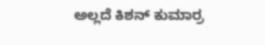ಅಲ್ಲದೆ ಕಿಶನ್ ಕುಮಾರ್ರ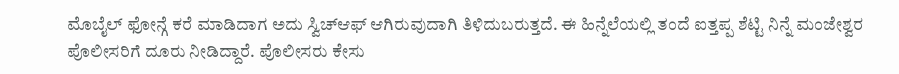ಮೊಬೈಲ್ ಫೋನ್ಗೆ ಕರೆ ಮಾಡಿದಾಗ ಅದು ಸ್ವಿಚ್ಆಫ್ ಆಗಿರುವುದಾಗಿ ತಿಳಿದುಬರುತ್ತದೆ. ಈ ಹಿನ್ನೆಲೆಯಲ್ಲಿ ತಂದೆ ಐತ್ತಪ್ಪ ಶೆಟ್ಟಿ ನಿನ್ನೆ ಮಂಜೇಶ್ವರ ಪೊಲೀಸರಿಗೆ ದೂರು ನೀಡಿದ್ದಾರೆ. ಪೊಲೀಸರು ಕೇಸು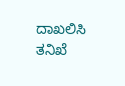ದಾಖಲಿಸಿ ತನಿಖೆ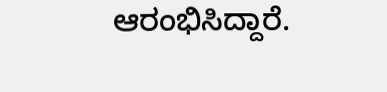ಆರಂಭಿಸಿದ್ದಾರೆ.